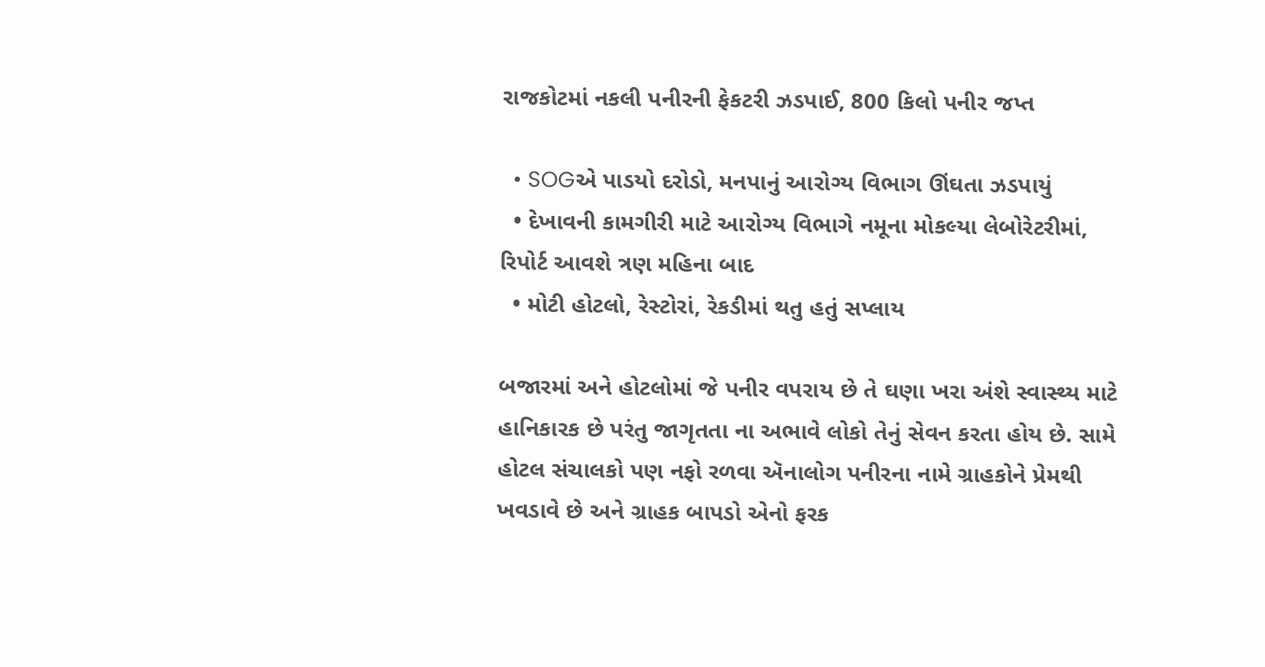રાજકોટમાં નકલી પનીરની ફેકટરી ઝડપાઈ, 800 કિલો પનીર જપ્ત

  • SOGએ પાડયો દરોડો, મનપાનું આરોગ્ય વિભાગ ઊંઘતા ઝડપાયું
  • દેખાવની કામગીરી માટે આરોગ્ય વિભાગે નમૂના મોકલ્યા લેબોરેટરીમાં, રિપોર્ટ આવશે ત્રણ મહિના બાદ
  • મોટી હોટલો, રેસ્ટોરાં, રેકડીમાં થતુ હતું સપ્લાય

બજારમાં અને હોટલોમાં જે પનીર વપરાય છે તે ઘણા ખરા અંશે સ્વાસ્થ્ય માટે હાનિકારક છે પરંતુ જાગૃતતા ના અભાવે લોકો તેનું સેવન કરતા હોય છે. સામે હોટલ સંચાલકો પણ નફો રળવા ઍનાલોગ પનીરના નામે ગ્રાહકોને પ્રેમથી ખવડાવે છે અને ગ્રાહક બાપડો એનો ફરક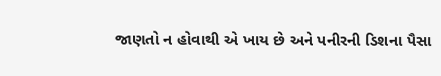જાણતો ન હોવાથી એ ખાય છે અને પનીરની ડિશના પૈસા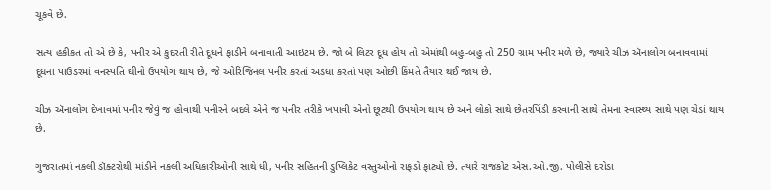ચૂકવે છે.

સત્ય હકીકત તો એ છે કે, પનીર એ કુદરતી રીતે દૂધને ફાડીને બનાવાતી આઇટમ છે. જો બે લિટર દૂધ હોય તો એમાંથી બહુ-બહુ તો 250 ગ્રામ પનીર મળે છે, જ્યારે ચીઝ ઍનાલોગ બનાવવામાં દૂધના પાઉડરમાં વનસ્પતિ ઘીનો ઉપયોગ થાય છે, જે ઓરિજિનલ પનીર કરતાં અડધા કરતાં પણ ઓછી કિંમતે તૈયાર થઈ જાય છે.

ચીઝ ઍનાલોગ દેખાવમાં પનીર જેવું જ હોવાથી પનીરને બદલે એને જ પનીર તરીકે ખપાવી એનો છૂટથી ઉપયોગ થાય છે અને લોકો સાથે છેતરપિંડી કરવાની સાથે તેમના સ્વાસ્થ્ય સાથે પણ ચેડાં થાય છે.

ગુજરાતમાં નકલી ડૉક્ટરોથી માંડીને નકલી અધિકારીઓની સાથે ધી, પનીર સહિતની ડુપ્લિકેટ વસ્તુઓનો રાફડો ફાટ્યો છે. ત્યારે રાજકોટ એસ.ઓ.જી. પોલીસે દરોડા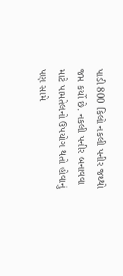પાડી 800 કિલો નકલી પનીર જથ્થો જપ્ત કર્યો છે. નકલી પનીર બનાવવા માટે પામતેલનો ઉપયોગ થતો હોવાનું પણ સામે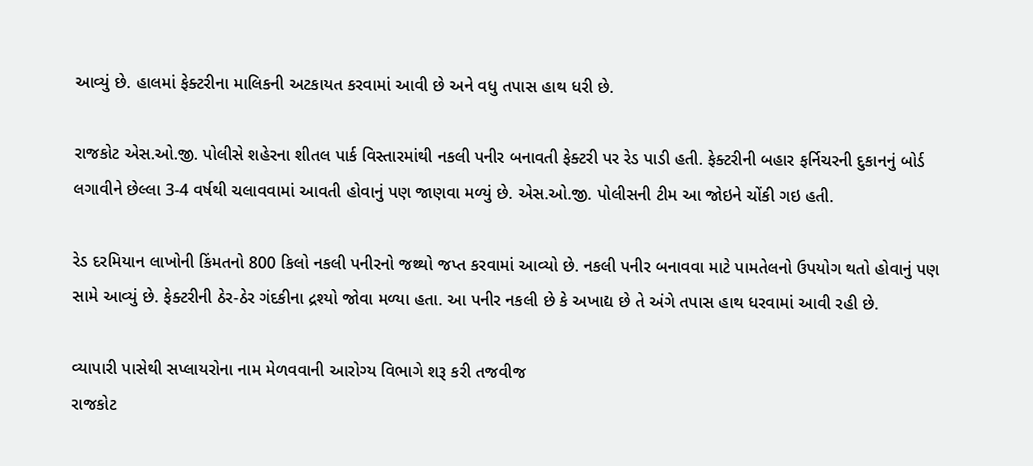આવ્યું છે. હાલમાં ફેક્ટરીના માલિકની અટકાયત કરવામાં આવી છે અને વધુ તપાસ હાથ ધરી છે.

રાજકોટ એસ.ઓ.જી. પોલીસે શહેરના શીતલ પાર્ક વિસ્તારમાંથી નકલી પનીર બનાવતી ફેક્ટરી પર રેડ પાડી હતી. ફેક્ટરીની બહાર ફર્નિચરની દુકાનનું બોર્ડ લગાવીને છેલ્લા 3-4 વર્ષથી ચલાવવામાં આવતી હોવાનું પણ જાણવા મળ્યું છે. એસ.ઓ.જી. પોલીસની ટીમ આ જોઇને ચોંકી ગઇ હતી.

રેડ દરમિયાન લાખોની કિંમતનો 800 કિલો નકલી પનીરનો જથ્થો જપ્ત કરવામાં આવ્યો છે. નકલી પનીર બનાવવા માટે પામતેલનો ઉપયોગ થતો હોવાનું પણ સામે આવ્યું છે. ફેક્ટરીની ઠેર-ઠેર ગંદકીના દ્રશ્યો જોવા મળ્યા હતા. આ પનીર નકલી છે કે અખાદ્ય છે તે અંગે તપાસ હાથ ધરવામાં આવી રહી છે.

વ્યાપારી પાસેથી સપ્લાયરોના નામ મેળવવાની આરોગ્ય વિભાગે શરૂ કરી તજવીજ
રાજકોટ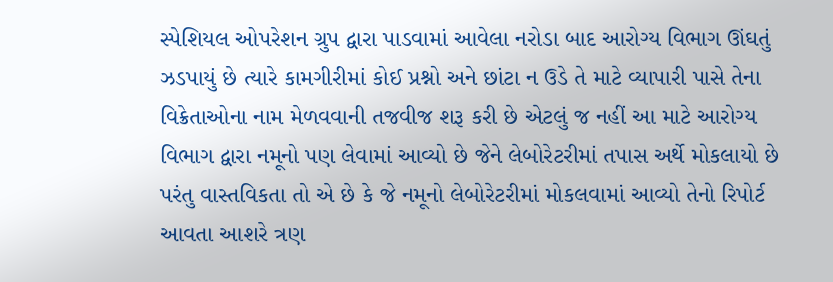સ્પેશિયલ ઓપરેશન ગ્રુપ દ્વારા પાડવામાં આવેલા નરોડા બાદ આરોગ્ય વિભાગ ઊંઘતું ઝડપાયું છે ત્યારે કામગીરીમાં કોઈ પ્રશ્નો અને છાંટા ન ઉડે તે માટે વ્યાપારી પાસે તેના વિક્રેતાઓના નામ મેળવવાની તજવીજ શરૂ કરી છે એટલું જ નહીં આ માટે આરોગ્ય વિભાગ દ્વારા નમૂનો પણ લેવામાં આવ્યો છે જેને લેબોરેટરીમાં તપાસ અર્થે મોકલાયો છે પરંતુ વાસ્તવિકતા તો એ છે કે જે નમૂનો લેબોરેટરીમાં મોકલવામાં આવ્યો તેનો રિપોર્ટ આવતા આશરે ત્રણ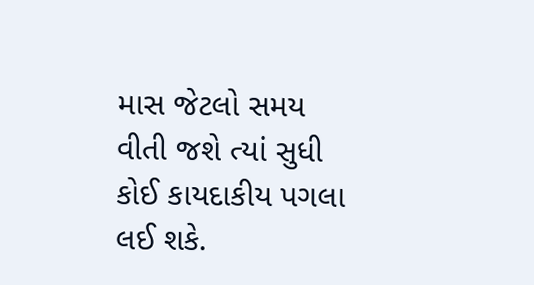માસ જેટલો સમય વીતી જશે ત્યાં સુધી કોઈ કાયદાકીય પગલા લઈ શકે.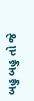બહુ બહુ તો જે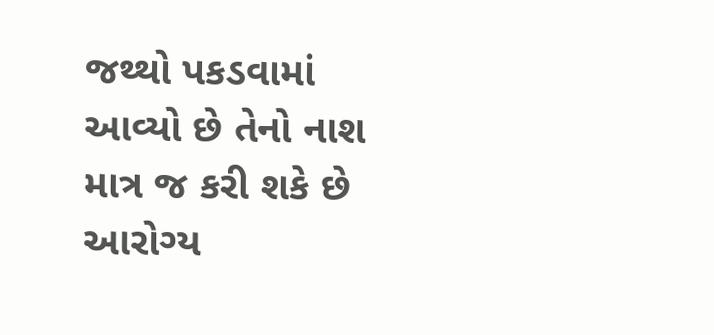જથ્થો પકડવામાં આવ્યો છે તેનો નાશ માત્ર જ કરી શકે છે આરોગ્ય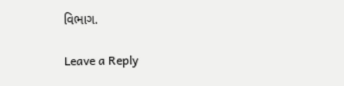વિભાગ.

Leave a Reply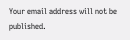Your email address will not be published.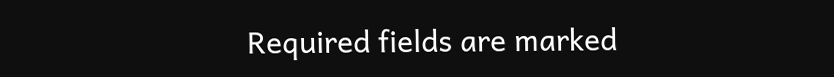Required fields are marked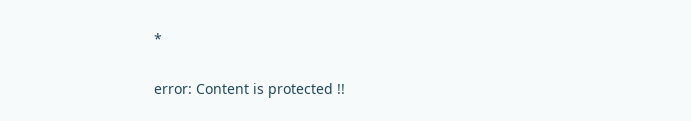*

error: Content is protected !!